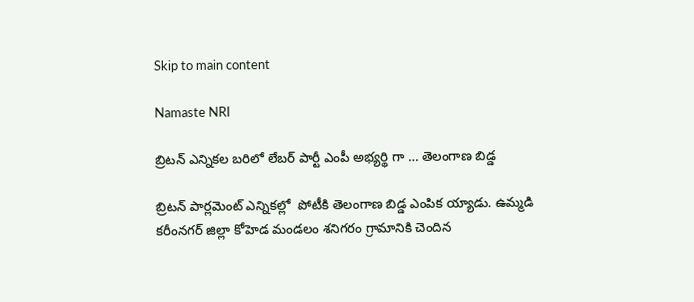Skip to main content

Namaste NRI

బ్రిటన్ ఎన్నికల బరిలో లేబర్ పార్టీ ఎంపీ అభ్యర్థి గా … తెలంగాణ బిడ్డ

బ్రిటన్ పార్లమెంట్ ఎన్నికల్లో  పోటీకి తెలంగాణ బిడ్డ ఎంపిక య్యాడు. ఉమ్మడి కరీంనగర్ జిల్లా కోహెడ మండలం శనిగరం గ్రామానికి చెందిన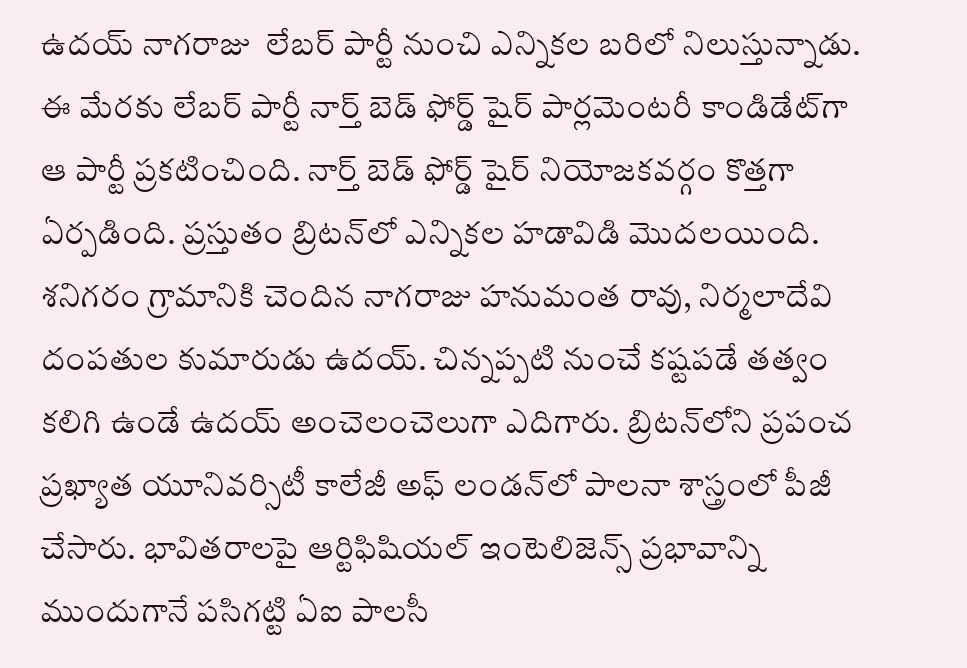ఉదయ్ నాగరాజు  లేబర్ పార్టీ నుంచి ఎన్నికల బరిలో నిలుస్తున్నాడు. ఈ మేరకు లేబర్ పార్టీ నార్త్ బెడ్ ఫోర్డ్ షైర్ పార్లమెంటరీ కాండిడేట్‌గా ఆ పార్టీ ప్రకటించింది. నార్త్ బెడ్ ఫోర్డ్ షైర్ నియోజకవర్గం కొత్తగా ఏర్పడింది. ప్రస్తుతం బ్రిటన్‌లో ఎన్నికల హడావిడి మొదలయింది. శనిగరం గ్రామానికి చెందిన నాగరాజు హనుమంత రావు, నిర్మలాదేవి దంపతుల కుమారుడు ఉదయ్‌. చిన్నప్పటి నుంచే కష్టపడే తత్వం కలిగి ఉండే ఉదయ్ అంచెలంచెలుగా ఎదిగారు. బ్రిటన్‌లోని ప్రపంచ ప్రఖ్యాత యూనివర్సిటీ కాలేజీ అఫ్ లండన్‌లో పాలనా శాస్త్రంలో పీజీ చేసారు. భావితరాలపై ఆర్టిఫిషియల్ ఇంటెలిజెన్స్ ప్రభావాన్ని ముందుగానే పసిగట్టి ఏఐ పాలసీ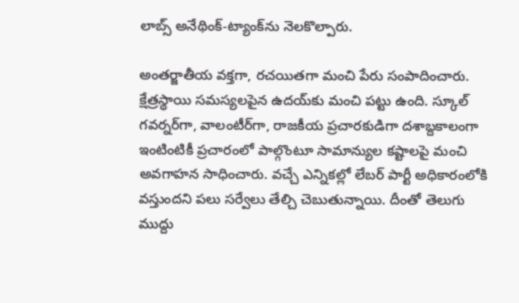లాబ్స్ అనేథింక్-ట్యాంక్‌ను నెలకొల్పారు.

అంతర్జాతీయ వక్తగా, రచయితగా మంచి పేరు సంపాదించారు. క్షేత్రస్థాయి సమస్యలపైన ఉదయ్‌కు మంచి పట్టు ఉంది. స్కూల్ గవర్నర్‌గా, వాలంటీర్‌గా, రాజకీయ ప్రచారకుడిగా దశాబ్దకాలంగా ఇంటింటికీ ప్రచారంలో పాల్గొంటూ సామాన్యుల కష్టాలపై మంచి అవగాహన సాధించారు. వచ్చే ఎన్నికల్లో లేబర్‌ పార్టీ అధికారంలోకి వస్తుందని పలు సర్వేలు తేల్చి చెబుతున్నాయి. దీంతో తెలుగు ముద్దు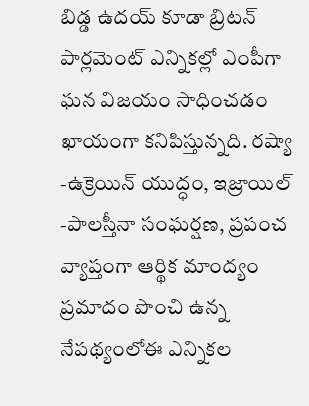బిడ్డ ఉదయ్ కూడా బ్రిటన్ పార్లమెంట్ ఎన్నికల్లో ఎంపీగా ఘన విజయం సాధించడం ఖాయంగా కనిపిస్తున్నది. రష్యా -ఉక్రెయిన్‌ యుద్ధం, ఇజ్రాయిల్ -పాలస్తీనా సంఘర్షణ, ప్రపంచ వ్యాప్తంగా ఆర్థిక మాంద్యం ప్రమాదం పొంచి ఉన్న నేపథ్యంలోఈ ఎన్నికల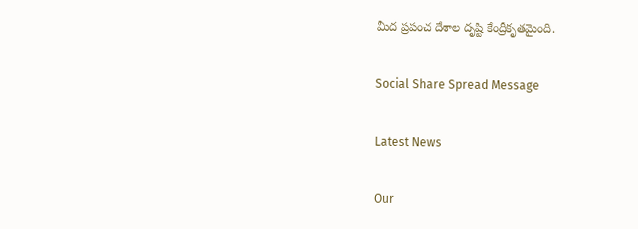మీద ప్రపంచ దేశాల దృష్టి కేంద్రీకృతమైంది.

Social Share Spread Message

Latest News

Our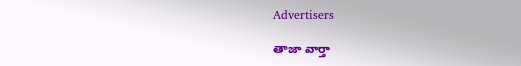Advertisers

తాజా వార్తా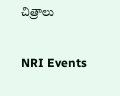చిత్రాలు

NRI Events